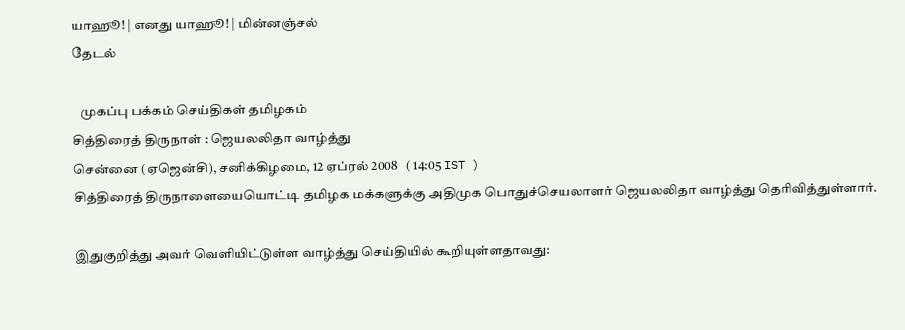யாஹூ! | எனது யாஹூ! | மின்னஞ்சல்
தேடல்

   முகப்பு பக்கம் செய்திகள் தமிழகம்
சித்திரைத் திருநாள் : ஜெயலலிதா வாழ்த்து
சென்னை (ஏஜென்சி), சனிக்கிழமை, 12 ஏப்ரல் 2008   ( 14:05 IST )
சித்திரைத் திருநாளையையொட்டி தமிழக மக்களுக்கு அதிமுக பொதுச்செயலாளர் ஜெயலலிதா வாழ்த்து தெரிவித்துள்ளார்.

இதுகுறித்து அவர் வெளியிட்டுள்ள வாழ்த்து செய்தியில் கூறியுள்ளதாவது: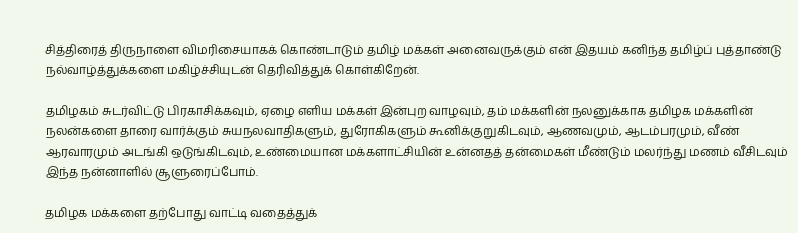சித்திரைத் திருநாளை விமரிசையாகக் கொண்டாடும் தமிழ் மக்கள் அனைவருக்கும் என் இதயம் கனிந்த தமிழ்ப் புத்தாண்டு நல்வாழ்த்துக்களை மகிழ்ச்சியுடன் தெரிவித்துக் கொள்கிறேன்.

தமிழகம் சுடர்விட்டு பிரகாசிக்கவும், ஏழை எளிய மக்கள் இன்புற வாழவும், தம் மக்களின் நலனுக்காக தமிழக மக்களின் நலன்களை தாரை வார்க்கும் சுயநலவாதிகளும், துரோகிகளும் கூனிக்குறுகிடவும், ஆணவமும், ஆடம்பரமும், வீண் ஆரவாரமும் அடங்கி ஒடுங்கிடவும், உண்மையான மக்களாட்சியின் உன்னதத் தன்மைகள் மீண்டும் மலர்ந்து மணம் வீசிடவும் இந்த நன்னாளில் சூளுரைப்போம்.

தமிழக மக்களை தற்போது வாட்டி வதைத்துக்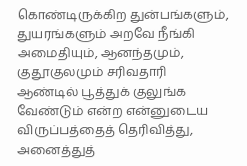கொண்டிருக்கிற துன்பங்களும், துயரங்களும் அறவே நீங்கி அமைதியும், ஆனந்தமும், குதூகுலமும் சரிவதாரி ஆண்டில் பூத்துக் குலுங்க வேண்டும் என்ற என்னுடைய விருப்பத்தைத் தெரிவித்து, அனைத்துத்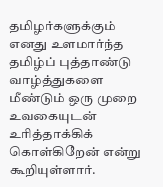தமிழர்களுக்கும் எனது உளமார்ந்த தமிழ்ப் புத்தாண்டு வாழ்த்துகளை மீண்டும் ஒரு முறை உவகையுடன் உரித்தாக்கிக் கொள்கிறேன் என்று கூறியுள்ளார்.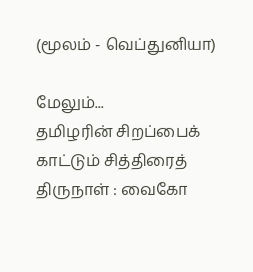(மூலம் - வெப்துனியா)

மேலும்...
தமிழரின் சிறப்பைக் காட்டும் சித்திரைத் திருநாள் : வைகோ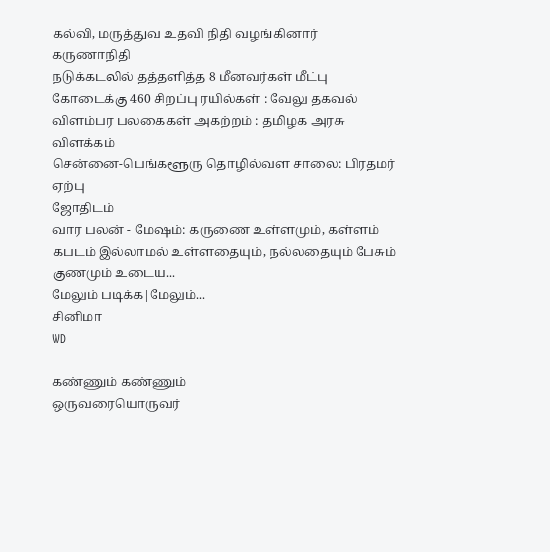கல்வி, மருத்துவ உதவி நிதி வழங்கினார் கருணா‌நி‌தி
நடுக்கடலில் தத்தளித்த 8 மீனவர்கள் மீட்பு
கோடைக்கு 460 சிறப்பு ரயில்கள் : வேலு தகவல்
விளம்பர பலகைகள் அகற்றம் : தமிழக அரசு விளக்கம்
சென்னை-பெங்களூரு தொழில்வள சாலை: பிரதமர் ஏ‌ற்பு
ஜோதிடம்
வார பலன் - மேஷம்: கருணை உள்ளமும், கள்ளம் கபடம் இல்லாமல் உள்ளதையும், நல்லதையும் பேசும் குணமும் உடைய...
மேலும் படிக்க|மேலும்...
சினிமா
WD

கண்ணும் கண்ணும்
ஒருவரையொருவர்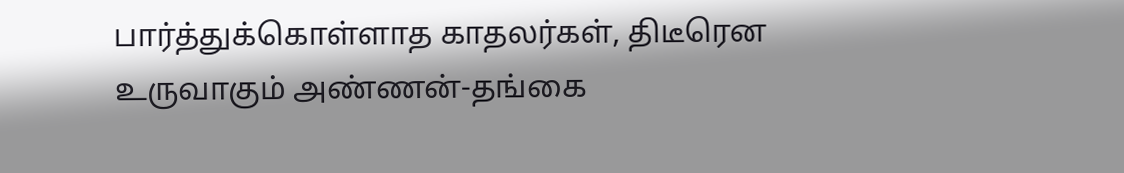பார்த்துக்கொள்ளாத காதலர்கள், திடீரென உருவாகும் அண்ணன்-தங்கை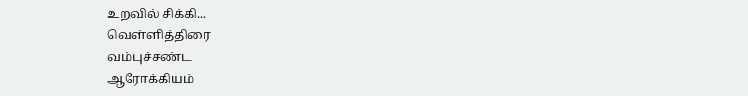உறவில் சிக்கி...
வெ‌ள்‌ளி‌த்‌திரை
வ‌ம்பு‌ச்ச‌ண்ட
ஆரோக்கியம்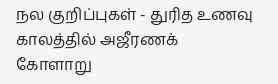நல குறிப்புகள் - துரித உணவு காலத்தில் அஜீரணக் கோளாறு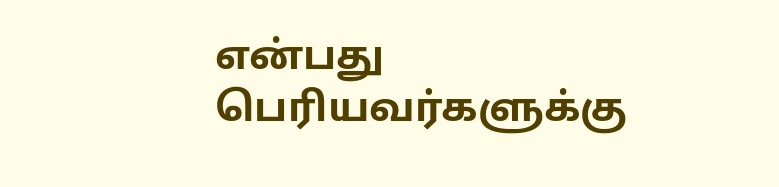என்பது பெரியவர்களுக்கு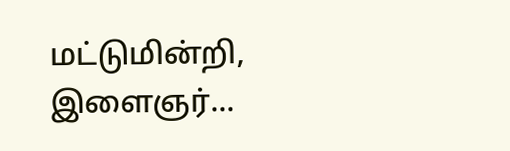மட்டுமின்றி, இளைஞர்...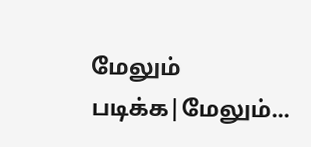மேலும் படிக்க|மேலும்...